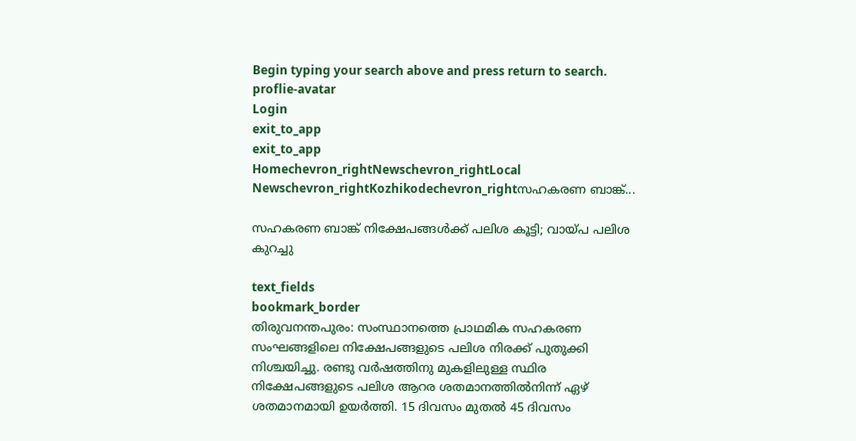Begin typing your search above and press return to search.
proflie-avatar
Login
exit_to_app
exit_to_app
Homechevron_rightNewschevron_rightLocal Newschevron_rightKozhikodechevron_rightസഹകരണ ബാങ്ക്...

സഹകരണ ബാങ്ക് നിക്ഷേപങ്ങള്‍ക്ക് പലിശ കൂട്ടി; വായ്പ പലിശ കുറച്ചു

text_fields
bookmark_border
തിരുവനന്തപുരം: സംസ്ഥാനത്തെ പ്രാഥമിക സഹകരണ സംഘങ്ങളിലെ നിക്ഷേപങ്ങളുടെ പലിശ നിരക്ക് പുതുക്കി നിശ്ചയിച്ചു. രണ്ടു വര്‍ഷത്തിനു മുകളിലുള്ള സ്ഥിര നിക്ഷേപങ്ങളുടെ പലിശ ആറര ശതമാനത്തില്‍നിന്ന് ഏഴ് ശതമാനമായി ഉയര്‍ത്തി. 15 ദിവസം മുതല്‍ 45 ദിവസം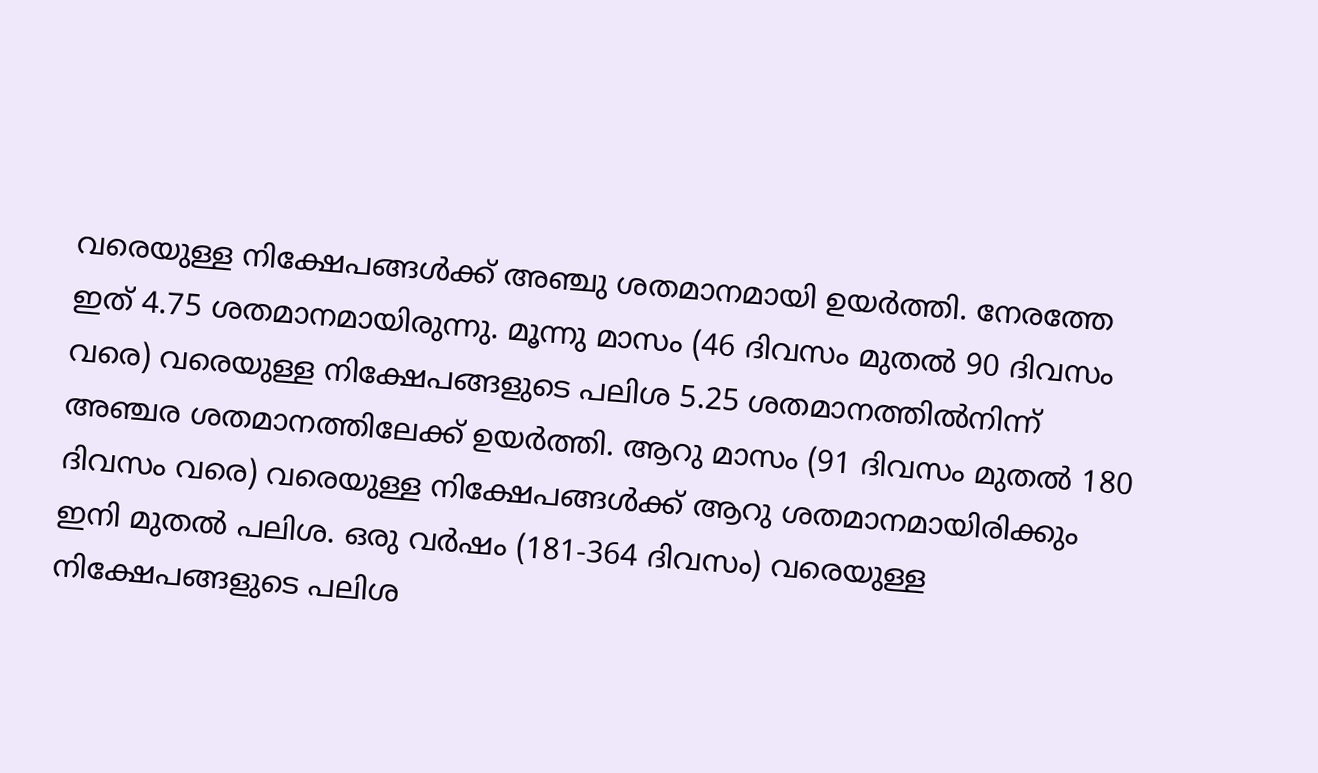വരെയുള്ള നിക്ഷേപങ്ങള്‍ക്ക് അഞ്ചു ശതമാനമായി ഉയര്‍ത്തി. നേരത്തേ ഇത് 4.75 ശതമാനമായിരുന്നു. മൂന്നു മാസം (46 ദിവസം മുതല്‍ 90 ദിവസം വരെ) വരെയുള്ള നിക്ഷേപങ്ങളുടെ പലിശ 5.25 ശതമാനത്തില്‍നിന്ന് അഞ്ചര ശതമാനത്തിലേക്ക് ഉയര്‍ത്തി. ആറു മാസം (91 ദിവസം മുതല്‍ 180 ദിവസം വരെ) വരെയുള്ള നിക്ഷേപങ്ങള്‍ക്ക് ആറു ശതമാനമായിരിക്കും ഇനി മുതല്‍ പലിശ. ഒരു വര്‍ഷം (181-364 ദിവസം) വരെയുള്ള നിക്ഷേപങ്ങളുടെ പലിശ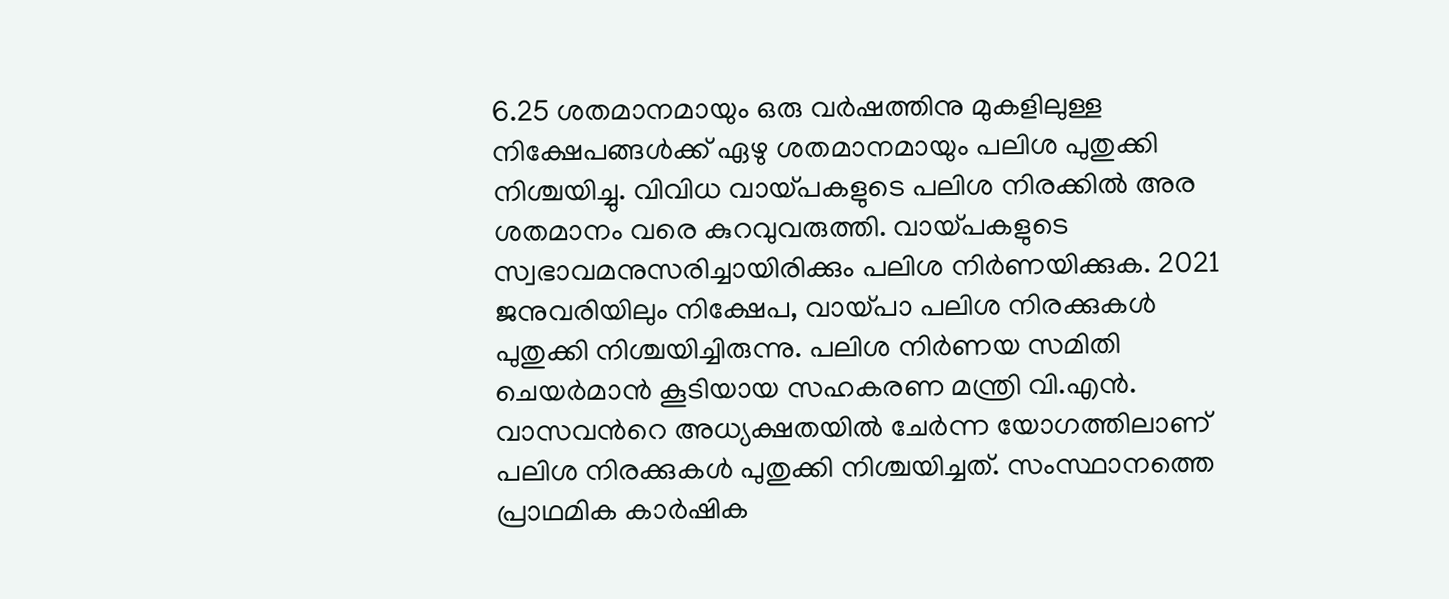6.25 ശതമാനമായും ഒരു വര്‍ഷത്തിനു മുകളിലുള്ള നിക്ഷേപങ്ങള്‍ക്ക് ഏഴു ശതമാനമായും പലിശ പുതുക്കി നിശ്ചയിച്ചു. വിവിധ വായ്പകളുടെ പലിശ നിരക്കില്‍ അര ശതമാനം വരെ കുറവുവരുത്തി. വായ്പകളുടെ സ്വഭാവമനുസരിച്ചായിരിക്കും പലിശ നിര്‍ണയിക്കുക. 2021 ജനുവരിയിലും നിക്ഷേപ, വായ്പാ പലിശ നിരക്കുകള്‍ പുതുക്കി നിശ്ചയിച്ചിരുന്നു. പലിശ നിര്‍ണയ സമിതി ചെയര്‍മാന്‍ കൂടിയായ സഹകരണ മന്ത്രി വി.എന്‍. വാസവ‍ന്‍റെ അധ്യക്ഷതയില്‍ ചേര്‍ന്ന യോഗത്തിലാണ് പലിശ നിരക്കുകള്‍ പുതുക്കി നിശ്ചയിച്ചത്. സംസ്ഥാനത്തെ പ്രാഥമിക കാര്‍ഷിക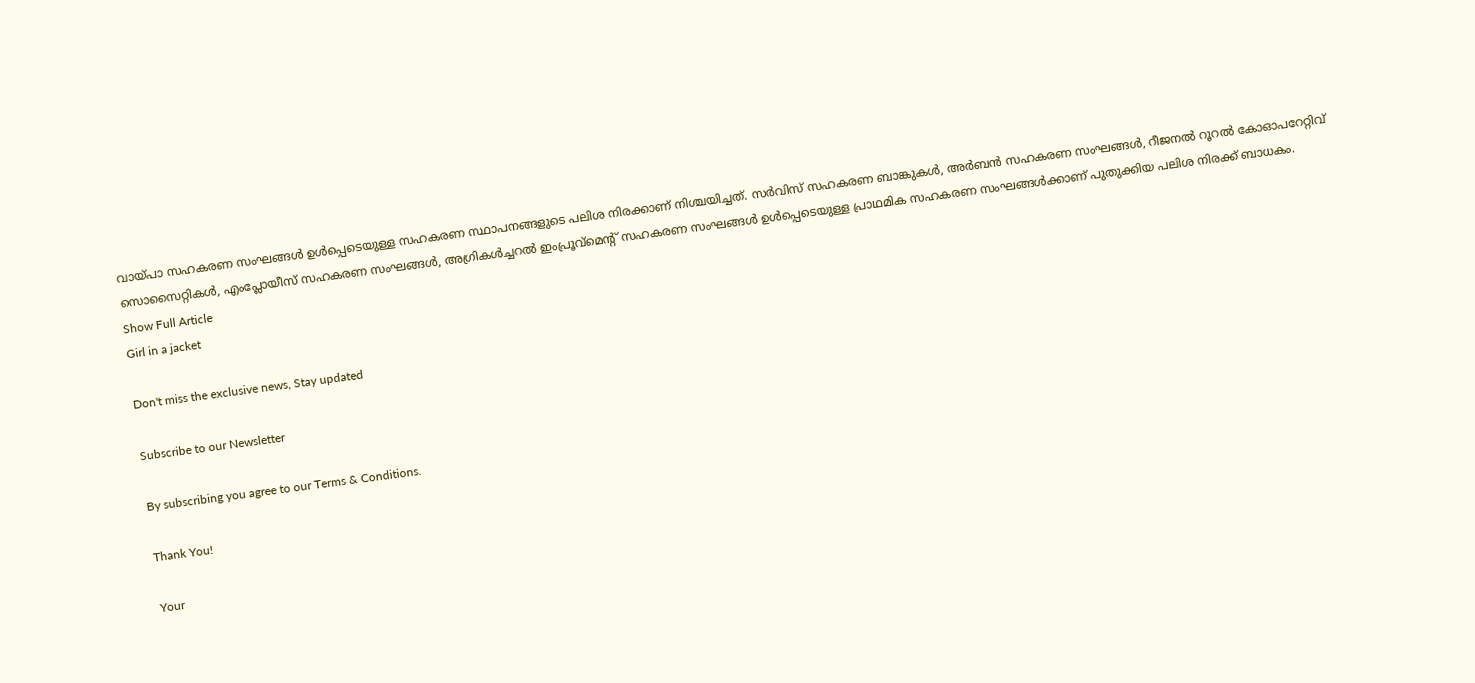വായ്പാ സഹകരണ സംഘങ്ങള്‍ ഉള്‍പ്പെടെയുള്ള സഹകരണ സ്ഥാപനങ്ങളുടെ പലിശ നിരക്കാണ് നിശ്ചയിച്ചത്. സര്‍വിസ് സഹകരണ ബാങ്കുകള്‍, അര്‍ബന്‍ സഹകരണ സംഘങ്ങള്‍, റീജനല്‍ റൂറല്‍ കോഓപറേറ്റിവ് സൊസൈറ്റികള്‍, എംപ്ലോയീസ് സഹകരണ സംഘങ്ങള്‍, അഗ്രികള്‍ച്ചറല്‍ ഇംപ്രൂവ്‌മെന്റ് സഹകരണ സംഘങ്ങള്‍ ഉള്‍പ്പെടെയുള്ള പ്രാഥമിക സഹകരണ സംഘങ്ങള്‍ക്കാണ് പുതുക്കിയ പലിശ നിരക്ക് ബാധകം.
Show Full Article
Girl in a jacket

Don't miss the exclusive news, Stay updated

Subscribe to our Newsletter

By subscribing you agree to our Terms & Conditions.

Thank You!

Your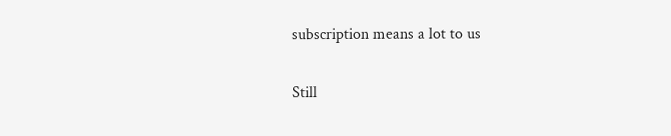subscription means a lot to us

Still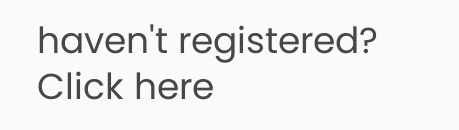haven't registered? Click here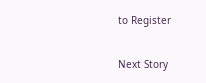to Register

Next Story